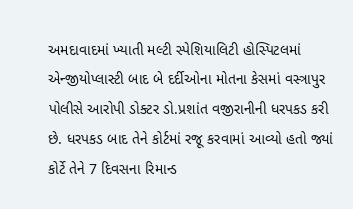અમદાવાદમાં ખ્યાતી મલ્ટી સ્પેશિયાલિટી હોસ્પિટલમાં એન્જીયોપ્લાસ્ટી બાદ બે દર્દીઓના મોતના કેસમાં વસ્ત્રાપુર પોલીસે આરોપી ડોક્ટર ડો.પ્રશાંત વજીરાનીની ધરપકડ કરી છે. ધરપકડ બાદ તેને કોર્ટમાં રજૂ કરવામાં આવ્યો હતો જ્યાં કોર્ટે તેને 7 દિવસના રિમાન્ડ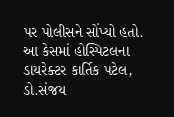પર પોલીસને સોંપ્યો હતો. આ કેસમાં હોસ્પિટલના ડાયરેક્ટર કાર્તિક પટેલ, ડો.સંજય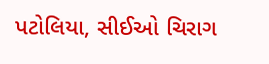પટોલિયા, સીઈઓ ચિરાગ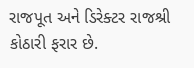રાજપૂત અને ડિરેક્ટર રાજશ્રી કોઠારી ફરાર છે.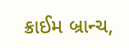ક્રાઈમ બ્રાન્ચ,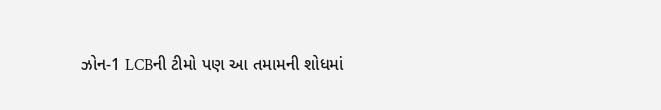ઝોન-1 LCBની ટીમો પણ આ તમામની શોધમાં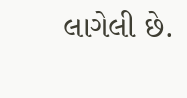લાગેલી છે.